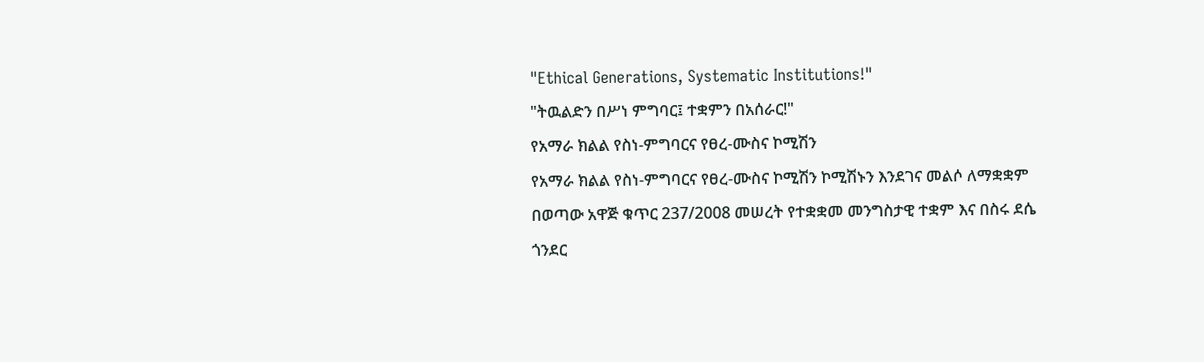"Ethical Generations, Systematic Institutions!"
"ትዉልድን በሥነ ምግባር፤ ተቋምን በአሰራር!"
የአማራ ክልል የስነ-ምግባርና የፀረ-ሙስና ኮሚሽን
የአማራ ክልል የስነ-ምግባርና የፀረ-ሙስና ኮሚሽን ኮሚሽኑን እንደገና መልሶ ለማቋቋም በወጣው አዋጅ ቁጥር 237/2008 መሠረት የተቋቋመ መንግስታዊ ተቋም እና በስሩ ደሴ ጎንደር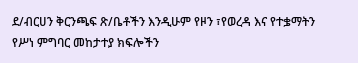ደ/ብርሀን ቅርንጫፍ ጽ/ቤቶችን እንዲሁም የዞን ፣የወረዳ እና የተቌማትን የሥነ ምግባር መከታተያ ክፍሎችን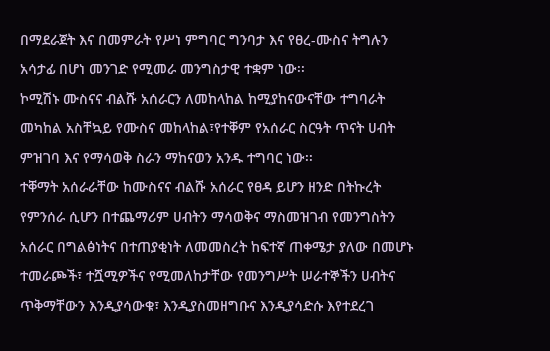በማደራጀት እና በመምራት የሥነ ምግባር ግንባታ እና የፀረ-ሙስና ትግሉን አሳታፊ በሆነ መንገድ የሚመራ መንግስታዊ ተቋም ነው፡፡
ኮሚሽኑ ሙስናና ብልሹ አሰራርን ለመከላከል ከሚያከናውናቸው ተግባራት መካከል አስቸኳይ የሙስና መከላከል፣የተቐም የአሰራር ስርዓት ጥናት ሀብት ምዝገባ እና የማሳወቅ ስራን ማከናወን አንዱ ተግባር ነው፡፡
ተቐማት አሰራራቸው ከሙስናና ብልሹ አሰራር የፀዳ ይሆን ዘንድ በትኩረት የምንሰራ ሲሆን በተጨማሪም ሀብትን ማሳወቅና ማስመዝገብ የመንግስትን አሰራር በግልፅነትና በተጠያቂነት ለመመስረት ከፍተኛ ጠቀሜታ ያለው በመሆኑ ተመራጮች፣ ተሿሚዎችና የሚመለከታቸው የመንግሥት ሠራተኞችን ሀብትና ጥቅማቸውን እንዲያሳውቁ፣ እንዲያስመዘግቡና እንዲያሳድሱ እየተደረገ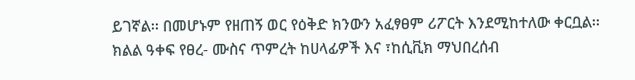ይገኛል፡፡ በመሆኑም የዘጠኝ ወር የዕቅድ ክንውን አፈፃፀም ሪፖርት እንደሚከተለው ቀርቧል፡፡
ክልል ዓቀፍ የፀረ- ሙስና ጥምረት ከሀላፊዎች እና ፣ከሲቪክ ማህበረሰብ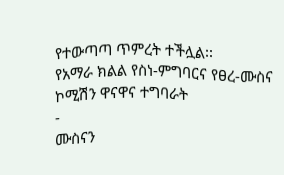የተውጣጣ ጥምረት ተችሏል፡፡
የአማራ ክልል የስነ-ምግባርና የፀረ-ሙስና ኮሚሽን ዋናዋና ተግባራት
-
ሙስናን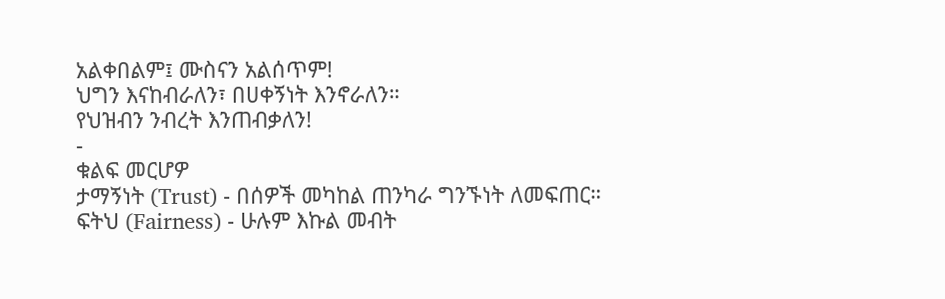አልቀበልም፤ ሙስናን አልሰጥም!
ህግን እናከብራለን፣ በሀቀኝነት እንኖራለን።
የህዝብን ንብረት እንጠብቃለን!
-
ቁልፍ መርሆዎ
ታማኝነት (Trust) - በሰዎች መካከል ጠንካራ ግንኙነት ለመፍጠር።
ፍትህ (Fairness) - ሁሉም እኩል መብት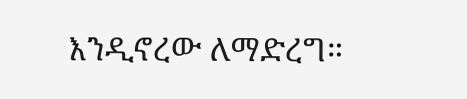እንዲኖረው ለማድረግ።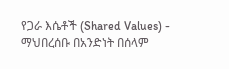የጋራ እሴቶች (Shared Values) - ማህበረሰቡ በአንድነት በሰላም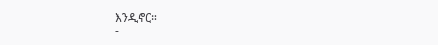እንዲኖር።
-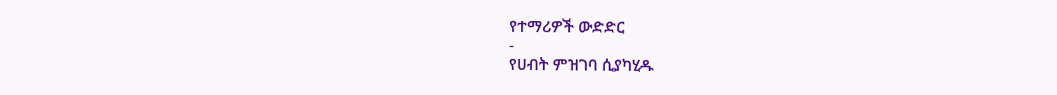የተማሪዎች ውድድር
-
የሀብት ምዝገባ ሲያካሂዱ